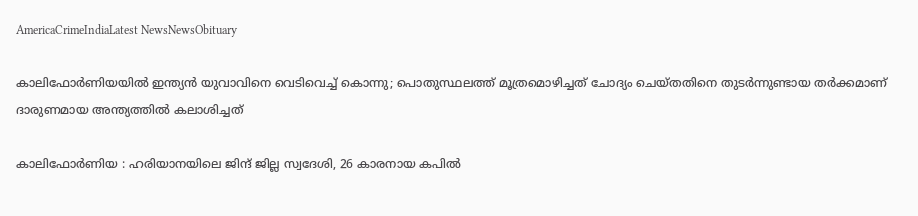AmericaCrimeIndiaLatest NewsNewsObituary

കാലിഫോർണിയയിൽ ഇന്ത്യൻ യുവാവിനെ വെടിവെച്ച് കൊന്നു; പൊതുസ്ഥലത്ത് മൂത്രമൊഴിച്ചത് ചോദ്യം ചെയ്തതിനെ തുടർന്നുണ്ടായ തർക്കമാണ് ദാരുണമായ അന്ത്യത്തിൽ കലാശിച്ചത്

കാലിഫോർണിയ : ഹരിയാനയിലെ ജിന്ദ് ജില്ല സ്വദേശി, 26 കാരനായ കപിൽ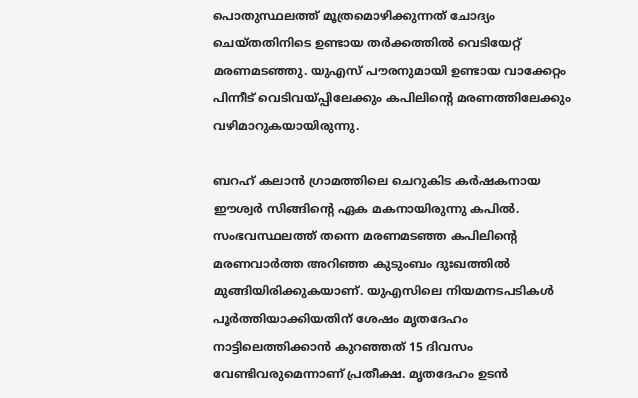പൊതുസ്ഥലത്ത് മൂത്രമൊഴിക്കുന്നത് ചോദ്യം ചെയ്തതിനിടെ ഉണ്ടായ തർക്കത്തിൽ വെടിയേറ്റ് മരണമടഞ്ഞു. യുഎസ് പൗരനുമായി ഉണ്ടായ വാക്കേറ്റം പിന്നീട് വെടിവയ്പ്പിലേക്കും കപിലിന്റെ മരണത്തിലേക്കും വഴിമാറുകയായിരുന്നു.

ബറഹ് കലാൻ ഗ്രാമത്തിലെ ചെറുകിട കർഷകനായ ഈശ്വർ സിങ്ങിന്റെ ഏക മകനായിരുന്നു കപിൽ. സംഭവസ്ഥലത്ത് തന്നെ മരണമടഞ്ഞ കപിലിന്റെ മരണവാർത്ത അറിഞ്ഞ കുടുംബം ദുഃഖത്തിൽ മുങ്ങിയിരിക്കുകയാണ്. യുഎസിലെ നിയമനടപടികൾ പൂർത്തിയാക്കിയതിന് ശേഷം മൃതദേഹം നാട്ടിലെത്തിക്കാൻ കുറഞ്ഞത് 15 ദിവസം വേണ്ടിവരുമെന്നാണ് പ്രതീക്ഷ. മൃതദേഹം ഉടൻ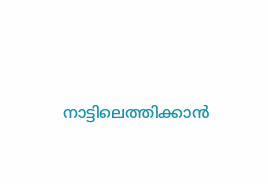നാട്ടിലെത്തിക്കാൻ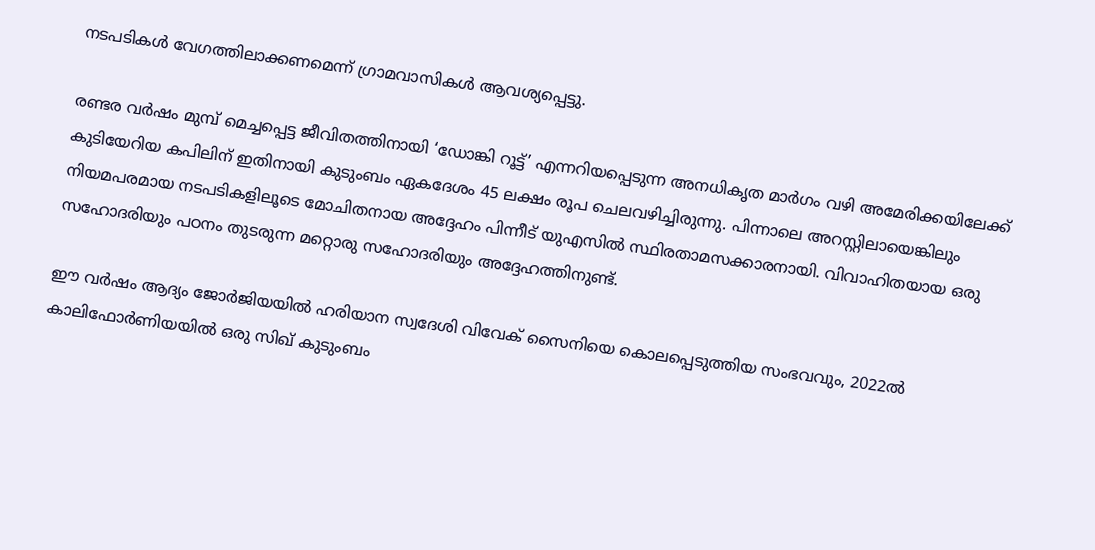നടപടികൾ വേഗത്തിലാക്കണമെന്ന് ഗ്രാമവാസികൾ ആവശ്യപ്പെട്ടു.

രണ്ടര വർഷം മുമ്പ് മെച്ചപ്പെട്ട ജീവിതത്തിനായി ‘ഡോങ്കി റൂട്ട്’ എന്നറിയപ്പെടുന്ന അനധികൃത മാർഗം വഴി അമേരിക്കയിലേക്ക് കുടിയേറിയ കപിലിന് ഇതിനായി കുടുംബം ഏകദേശം 45 ലക്ഷം രൂപ ചെലവഴിച്ചിരുന്നു. പിന്നാലെ അറസ്റ്റിലായെങ്കിലും നിയമപരമായ നടപടികളിലൂടെ മോചിതനായ അദ്ദേഹം പിന്നീട് യുഎസിൽ സ്ഥിരതാമസക്കാരനായി. വിവാഹിതയായ ഒരു സഹോദരിയും പഠനം തുടരുന്ന മറ്റൊരു സഹോദരിയും അദ്ദേഹത്തിനുണ്ട്.

ഈ വർഷം ആദ്യം ജോർജിയയിൽ ഹരിയാന സ്വദേശി വിവേക് സൈനിയെ കൊലപ്പെടുത്തിയ സംഭവവും, 2022ൽ കാലിഫോർണിയയിൽ ഒരു സിഖ് കുടുംബം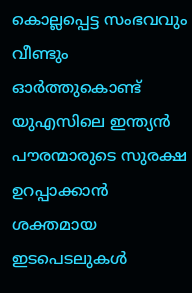കൊല്ലപ്പെട്ട സംഭവവും വീണ്ടും ഓർത്തുകൊണ്ട് യുഎസിലെ ഇന്ത്യൻ പൗരന്മാരുടെ സുരക്ഷ ഉറപ്പാക്കാൻ ശക്തമായ ഇടപെടലുകൾ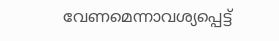വേണമെന്നാവശ്യപ്പെട്ട്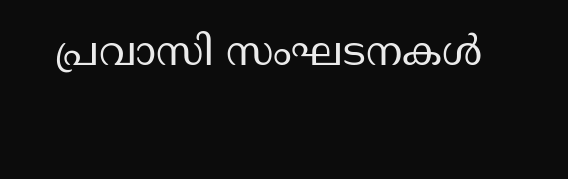പ്രവാസി സംഘടനകൾ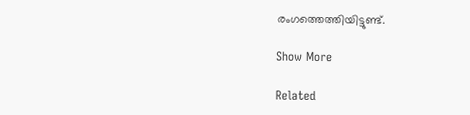രംഗത്തെത്തിയിട്ടുണ്ട്.

Show More

Related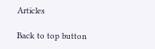Articles

Back to top button